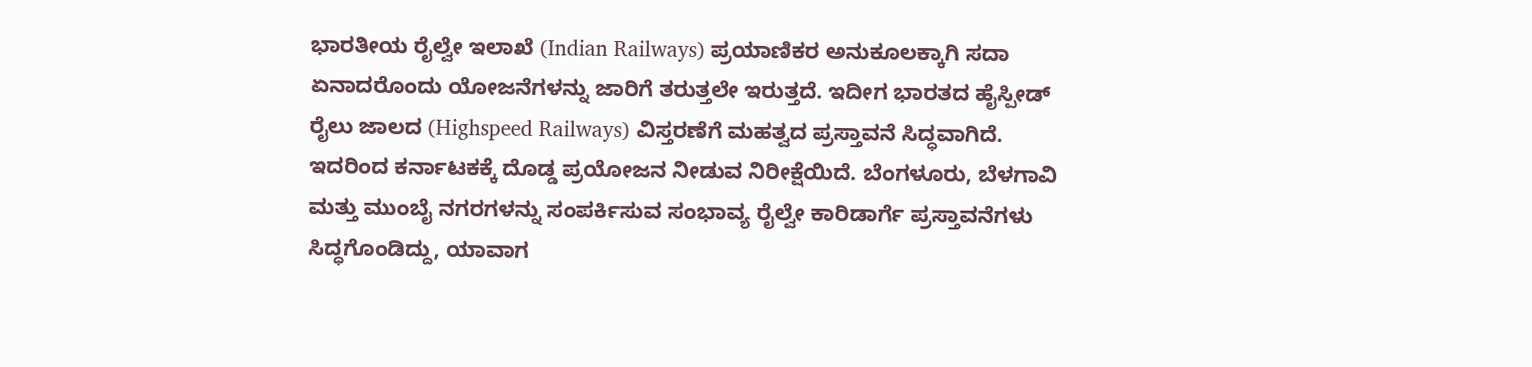ಭಾರತೀಯ ರೈಲ್ವೇ ಇಲಾಖೆ (Indian Railways) ಪ್ರಯಾಣಿಕರ ಅನುಕೂಲಕ್ಕಾಗಿ ಸದಾ ಏನಾದರೊಂದು ಯೋಜನೆಗಳನ್ನು ಜಾರಿಗೆ ತರುತ್ತಲೇ ಇರುತ್ತದೆ. ಇದೀಗ ಭಾರತದ ಹೈಸ್ಪೀಡ್ ರೈಲು ಜಾಲದ (Highspeed Railways) ವಿಸ್ತರಣೆಗೆ ಮಹತ್ವದ ಪ್ರಸ್ತಾವನೆ ಸಿದ್ಧವಾಗಿದೆ. ಇದರಿಂದ ಕರ್ನಾಟಕಕ್ಕೆ ದೊಡ್ಡ ಪ್ರಯೋಜನ ನೀಡುವ ನಿರೀಕ್ಷೆಯಿದೆ. ಬೆಂಗಳೂರು, ಬೆಳಗಾವಿ ಮತ್ತು ಮುಂಬೈ ನಗರಗಳನ್ನು ಸಂಪರ್ಕಿಸುವ ಸಂಭಾವ್ಯ ರೈಲ್ವೇ ಕಾರಿಡಾರ್ಗೆ ಪ್ರಸ್ತಾವನೆಗಳು ಸಿದ್ಧಗೊಂಡಿದ್ದು, ಯಾವಾಗ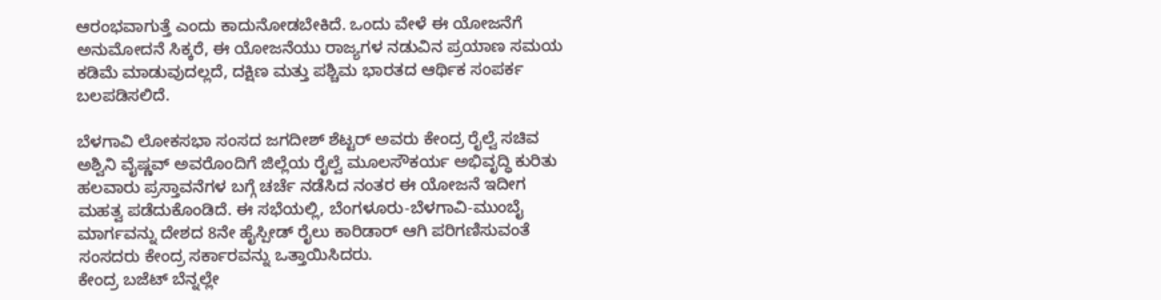ಆರಂಭವಾಗುತ್ತೆ ಎಂದು ಕಾದುನೋಡಬೇಕಿದೆ. ಒಂದು ವೇಳೆ ಈ ಯೋಜನೆಗೆ ಅನುಮೋದನೆ ಸಿಕ್ಕರೆ, ಈ ಯೋಜನೆಯು ರಾಜ್ಯಗಳ ನಡುವಿನ ಪ್ರಯಾಣ ಸಮಯ ಕಡಿಮೆ ಮಾಡುವುದಲ್ಲದೆ, ದಕ್ಷಿಣ ಮತ್ತು ಪಶ್ಚಿಮ ಭಾರತದ ಆರ್ಥಿಕ ಸಂಪರ್ಕ ಬಲಪಡಿಸಲಿದೆ.

ಬೆಳಗಾವಿ ಲೋಕಸಭಾ ಸಂಸದ ಜಗದೀಶ್ ಶೆಟ್ಟರ್ ಅವರು ಕೇಂದ್ರ ರೈಲ್ವೆ ಸಚಿವ ಅಶ್ವಿನಿ ವೈಷ್ಣವ್ ಅವರೊಂದಿಗೆ ಜಿಲ್ಲೆಯ ರೈಲ್ವೆ ಮೂಲಸೌಕರ್ಯ ಅಭಿವೃದ್ಧಿ ಕುರಿತು ಹಲವಾರು ಪ್ರಸ್ತಾವನೆಗಳ ಬಗ್ಗೆ ಚರ್ಚೆ ನಡೆಸಿದ ನಂತರ ಈ ಯೋಜನೆ ಇದೀಗ ಮಹತ್ವ ಪಡೆದುಕೊಂಡಿದೆ. ಈ ಸಭೆಯಲ್ಲಿ, ಬೆಂಗಳೂರು-ಬೆಳಗಾವಿ-ಮುಂಬೈ ಮಾರ್ಗವನ್ನು ದೇಶದ 8ನೇ ಹೈಸ್ಪೀಡ್ ರೈಲು ಕಾರಿಡಾರ್ ಆಗಿ ಪರಿಗಣಿಸುವಂತೆ ಸಂಸದರು ಕೇಂದ್ರ ಸರ್ಕಾರವನ್ನು ಒತ್ತಾಯಿಸಿದರು.
ಕೇಂದ್ರ ಬಜೆಟ್ ಬೆನ್ನಲ್ಲೇ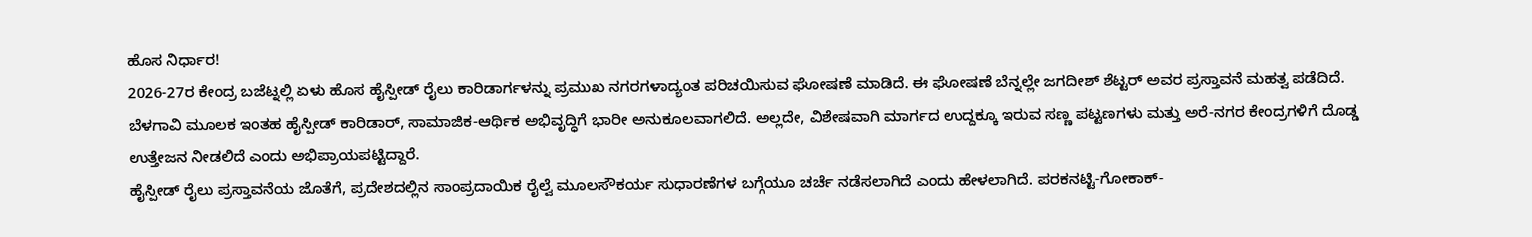ಹೊಸ ನಿರ್ಧಾರ!
2026-27ರ ಕೇಂದ್ರ ಬಜೆಟ್ನಲ್ಲಿ ಏಳು ಹೊಸ ಹೈಸ್ಪೀಡ್ ರೈಲು ಕಾರಿಡಾರ್ಗಳನ್ನು ಪ್ರಮುಖ ನಗರಗಳಾದ್ಯಂತ ಪರಿಚಯಿಸುವ ಘೋಷಣೆ ಮಾಡಿದೆ. ಈ ಘೋಷಣೆ ಬೆನ್ನಲ್ಲೇ ಜಗದೀಶ್ ಶೆಟ್ಟರ್ ಅವರ ಪ್ರಸ್ತಾವನೆ ಮಹತ್ವ ಪಡೆದಿದೆ. ಬೆಳಗಾವಿ ಮೂಲಕ ಇಂತಹ ಹೈಸ್ಪೀಡ್ ಕಾರಿಡಾರ್, ಸಾಮಾಜಿಕ-ಆರ್ಥಿಕ ಅಭಿವೃದ್ಧಿಗೆ ಭಾರೀ ಅನುಕೂಲವಾಗಲಿದೆ. ಅಲ್ಲದೇ, ವಿಶೇಷವಾಗಿ ಮಾರ್ಗದ ಉದ್ದಕ್ಕೂ ಇರುವ ಸಣ್ಣ ಪಟ್ಟಣಗಳು ಮತ್ತು ಅರೆ-ನಗರ ಕೇಂದ್ರಗಳಿಗೆ ದೊಡ್ಡ ಉತ್ತೇಜನ ನೀಡಲಿದೆ ಎಂದು ಅಭಿಪ್ರಾಯಪಟ್ಟಿದ್ದಾರೆ.
ಹೈಸ್ಪೀಡ್ ರೈಲು ಪ್ರಸ್ತಾವನೆಯ ಜೊತೆಗೆ, ಪ್ರದೇಶದಲ್ಲಿನ ಸಾಂಪ್ರದಾಯಿಕ ರೈಲ್ವೆ ಮೂಲಸೌಕರ್ಯ ಸುಧಾರಣೆಗಳ ಬಗ್ಗೆಯೂ ಚರ್ಚೆ ನಡೆಸಲಾಗಿದೆ ಎಂದು ಹೇಳಲಾಗಿದೆ. ಪರಕನಟ್ಟಿ-ಗೋಕಾಕ್-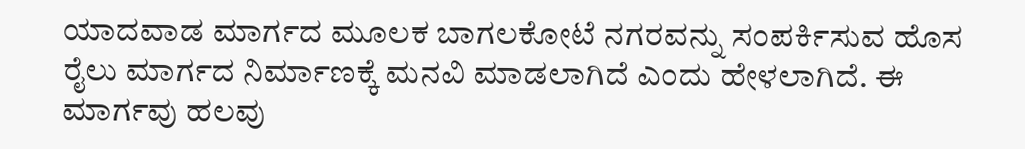ಯಾದವಾಡ ಮಾರ್ಗದ ಮೂಲಕ ಬಾಗಲಕೋಟೆ ನಗರವನ್ನು ಸಂಪರ್ಕಿಸುವ ಹೊಸ ರೈಲು ಮಾರ್ಗದ ನಿರ್ಮಾಣಕ್ಕೆ ಮನವಿ ಮಾಡಲಾಗಿದೆ ಎಂದು ಹೇಳಲಾಗಿದೆ. ಈ ಮಾರ್ಗವು ಹಲವು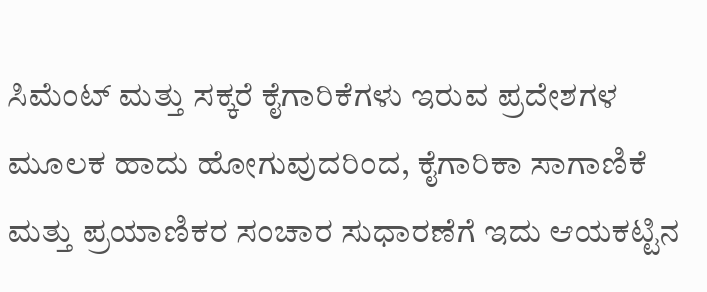ಸಿಮೆಂಟ್ ಮತ್ತು ಸಕ್ಕರೆ ಕೈಗಾರಿಕೆಗಳು ಇರುವ ಪ್ರದೇಶಗಳ ಮೂಲಕ ಹಾದು ಹೋಗುವುದರಿಂದ, ಕೈಗಾರಿಕಾ ಸಾಗಾಣಿಕೆ ಮತ್ತು ಪ್ರಯಾಣಿಕರ ಸಂಚಾರ ಸುಧಾರಣೆಗೆ ಇದು ಆಯಕಟ್ಟಿನ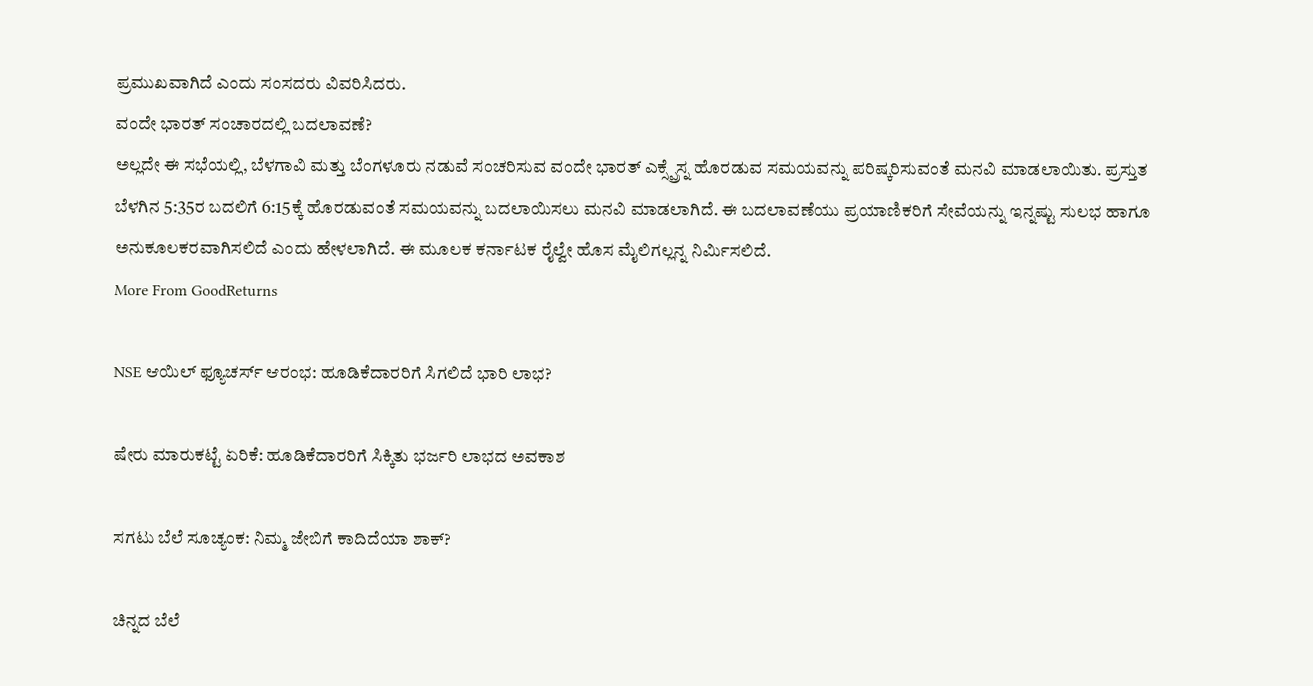ಪ್ರಮುಖವಾಗಿದೆ ಎಂದು ಸಂಸದರು ವಿವರಿಸಿದರು.
ವಂದೇ ಭಾರತ್ ಸಂಚಾರದಲ್ಲಿ ಬದಲಾವಣೆ?
ಅಲ್ಲದೇ ಈ ಸಭೆಯಲ್ಲಿ, ಬೆಳಗಾವಿ ಮತ್ತು ಬೆಂಗಳೂರು ನಡುವೆ ಸಂಚರಿಸುವ ವಂದೇ ಭಾರತ್ ಎಕ್ಸ್ಪ್ರೆಸ್ನ ಹೊರಡುವ ಸಮಯವನ್ನು ಪರಿಷ್ಕರಿಸುವಂತೆ ಮನವಿ ಮಾಡಲಾಯಿತು. ಪ್ರಸ್ತುತ ಬೆಳಗಿನ 5:35ರ ಬದಲಿಗೆ 6:15ಕ್ಕೆ ಹೊರಡುವಂತೆ ಸಮಯವನ್ನು ಬದಲಾಯಿಸಲು ಮನವಿ ಮಾಡಲಾಗಿದೆ. ಈ ಬದಲಾವಣೆಯು ಪ್ರಯಾಣಿಕರಿಗೆ ಸೇವೆಯನ್ನು ಇನ್ನಷ್ಟು ಸುಲಭ ಹಾಗೂ ಅನುಕೂಲಕರವಾಗಿಸಲಿದೆ ಎಂದು ಹೇಳಲಾಗಿದೆ. ಈ ಮೂಲಕ ಕರ್ನಾಟಕ ರೈಲ್ವೇ ಹೊಸ ಮೈಲಿಗಲ್ಲನ್ನ ನಿರ್ಮಿಸಲಿದೆ.
More From GoodReturns

NSE ಆಯಿಲ್ ಫ್ಯೂಚರ್ಸ್ ಆರಂಭ: ಹೂಡಿಕೆದಾರರಿಗೆ ಸಿಗಲಿದೆ ಭಾರಿ ಲಾಭ?

ಷೇರು ಮಾರುಕಟ್ಟೆ ಏರಿಕೆ: ಹೂಡಿಕೆದಾರರಿಗೆ ಸಿಕ್ಕಿತು ಭರ್ಜರಿ ಲಾಭದ ಅವಕಾಶ

ಸಗಟು ಬೆಲೆ ಸೂಚ್ಯಂಕ: ನಿಮ್ಮ ಜೇಬಿಗೆ ಕಾದಿದೆಯಾ ಶಾಕ್?

ಚಿನ್ನದ ಬೆಲೆ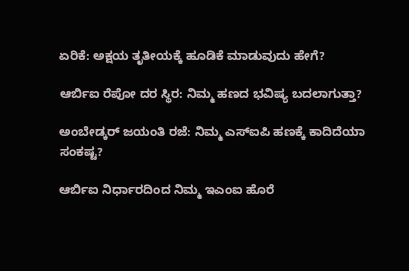ಏರಿಕೆ: ಅಕ್ಷಯ ತೃತೀಯಕ್ಕೆ ಹೂಡಿಕೆ ಮಾಡುವುದು ಹೇಗೆ?

ಆರ್ಬಿಐ ರೆಪೋ ದರ ಸ್ಥಿರ: ನಿಮ್ಮ ಹಣದ ಭವಿಷ್ಯ ಬದಲಾಗುತ್ತಾ?

ಅಂಬೇಡ್ಕರ್ ಜಯಂತಿ ರಜೆ: ನಿಮ್ಮ ಎಸ್ಐಪಿ ಹಣಕ್ಕೆ ಕಾದಿದೆಯಾ ಸಂಕಷ್ಟ?

ಆರ್ಬಿಐ ನಿರ್ಧಾರದಿಂದ ನಿಮ್ಮ ಇಎಂಐ ಹೊರೆ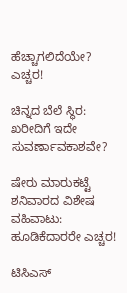ಹೆಚ್ಚಾಗಲಿದೆಯೇ? ಎಚ್ಚರ!

ಚಿನ್ನದ ಬೆಲೆ ಸ್ಥಿರ: ಖರೀದಿಗೆ ಇದೇ ಸುವರ್ಣಾವಕಾಶವೇ?

ಷೇರು ಮಾರುಕಟ್ಟೆ ಶನಿವಾರದ ವಿಶೇಷ ವಹಿವಾಟು: ಹೂಡಿಕೆದಾರರೇ ಎಚ್ಚರ!

ಟಿಸಿಎಸ್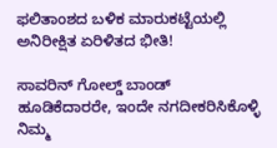ಫಲಿತಾಂಶದ ಬಳಿಕ ಮಾರುಕಟ್ಟೆಯಲ್ಲಿ ಅನಿರೀಕ್ಷಿತ ಏರಿಳಿತದ ಭೀತಿ!

ಸಾವರಿನ್ ಗೋಲ್ಡ್ ಬಾಂಡ್ ಹೂಡಿಕೆದಾರರೇ, ಇಂದೇ ನಗದೀಕರಿಸಿಕೊಳ್ಳಿ ನಿಮ್ಮ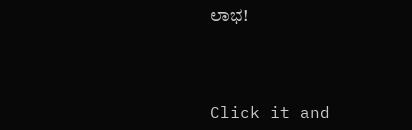ಲಾಭ!



Click it and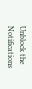Unblock the Notifications